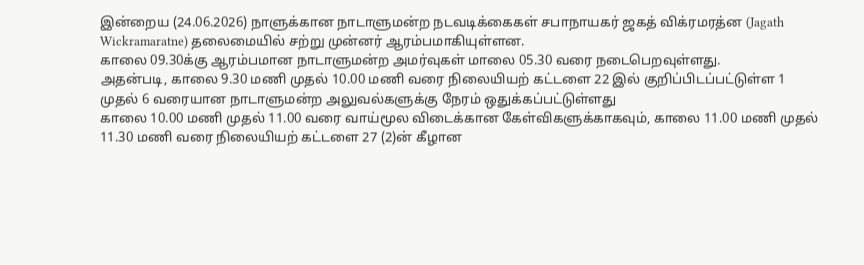இன்றைய (24.06.2026) நாளுக்கான நாடாளுமன்ற நடவடிக்கைகள் சபாநாயகர் ஜகத் விக்ரமரத்ன (Jagath Wickramaratne) தலைமையில் சற்று முன்னர் ஆரம்பமாகியுள்ளன.
காலை 09.30க்கு ஆரம்பமான நாடாளுமன்ற அமர்வுகள் மாலை 05.30 வரை நடைபெறவுள்ளது.
அதன்படி, காலை 9.30 மணி முதல் 10.00 மணி வரை நிலையியற் கட்டளை 22 இல் குறிப்பிடப்பட்டுள்ள 1 முதல் 6 வரையான நாடாளுமன்ற அலுவல்களுக்கு நேரம் ஒதுக்கப்பட்டுள்ளது
காலை 10.00 மணி முதல் 11.00 வரை வாய்மூல விடைக்கான கேள்விகளுக்காகவும், காலை 11.00 மணி முதல் 11.30 மணி வரை நிலையியற் கட்டளை 27 (2)ன் கீழான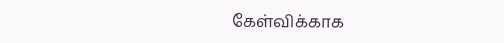கேள்விக்காக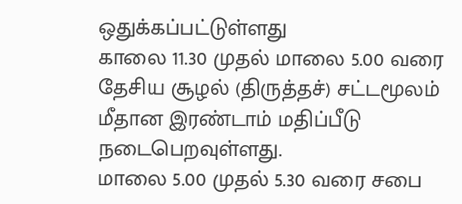ஒதுக்கப்பட்டுள்ளது
காலை 11.30 முதல் மாலை 5.00 வரை தேசிய சூழல் (திருத்தச்) சட்டமூலம் மீதான இரண்டாம் மதிப்பீடு நடைபெறவுள்ளது.
மாலை 5.00 முதல் 5.30 வரை சபை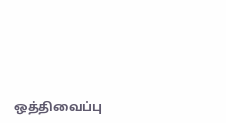ஒத்திவைப்பு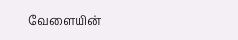வேளையின்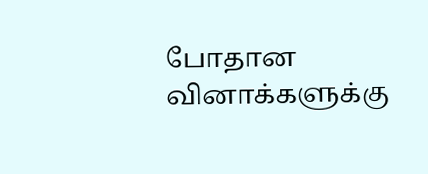போதான வினாக்களுக்கு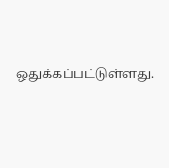ஒதுக்கப்பட்டுள்ளது.